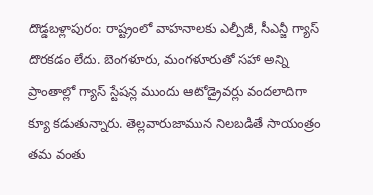దొడ్డబళ్లాపురం: రాష్ట్రంలో వాహనాలకు ఎల్పీజీ, సీఎన్జీ గ్యాస్ దొరకడం లేదు. బెంగళూరు, మంగళూరుతో సహా అన్ని ప్రాంతాల్లో గ్యాస్ స్టేషన్ల ముందు ఆటోడ్రైవర్లు వందలాదిగా క్యూ కడుతున్నారు. తెల్లవారుజామున నిలబడితే సాయంత్రం తమ వంతు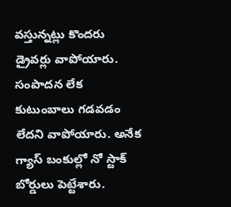వస్తున్నట్లు కొందరు డ్రైవర్లు వాపోయారు. సంపాదన లేక కుటుంబాలు గడవడం లేదని వాపోయారు. అనేక గ్యాస్ బంకుల్లో నో స్టాక్ బోర్డులు పెట్టేశారు.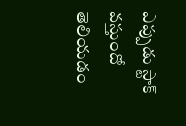ఎప్పుడు స్టాక్ వస్తుందో తెలియడం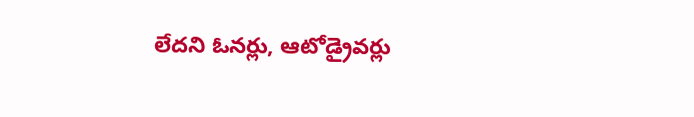లేదని ఓనర్లు, ఆటోడ్రైవర్లు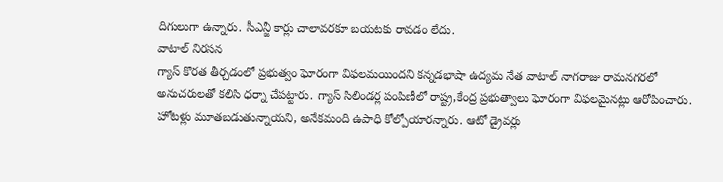దిగులుగా ఉన్నారు. సీఎన్జీ కార్లు చాలావరకూ బయటకు రావడం లేదు.
వాటాల్ నిరసన
గ్యాస్ కొరత తీర్చడంలో ప్రభుత్వం ఘోరంగా విఫలమయిందని కన్నడభాషా ఉద్యమ నేత వాటాల్ నాగరాజు రామనగరలో అనుచరులతో కలిసి ధర్నా చేపట్టారు. గ్యాస్ సిలిండర్ల పంపిణీలో రాష్ట్ర,కేంద్ర ప్రభుత్వాలు ఘోరంగా విఫలమైనట్లు ఆరోపించారు. హోటళ్లు మూతబడుతున్నాయని, అనేకమంది ఉపాధి కోల్పోయారన్నారు. ఆటో డ్రైవర్లు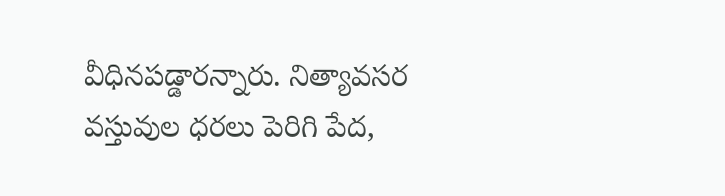వీధినపడ్డారన్నారు. నిత్యావసర వస్తువుల ధరలు పెరిగి పేద,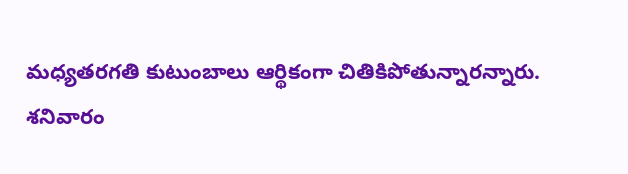మధ్యతరగతి కుటుంబాలు ఆర్థికంగా చితికిపోతున్నారన్నారు.
శనివారం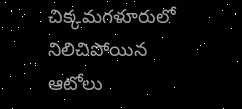చిక్కమగళూరులో నిలిచిపోయిన ఆటోలు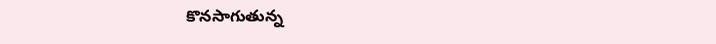కొనసాగుతున్న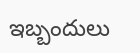ఇబ్బందులు